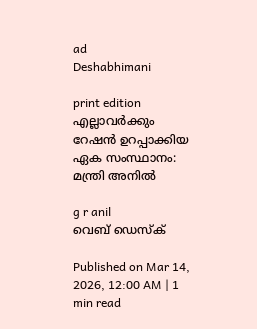ad
Deshabhimani

print edition എല്ലാവർക്കും റേഷൻ ഉറപ്പാക്കിയ ഏക സംസ്ഥാനം: മന്ത്രി അനിൽ

g r anil
വെബ് ഡെസ്ക്

Published on Mar 14, 2026, 12:00 AM | 1 min read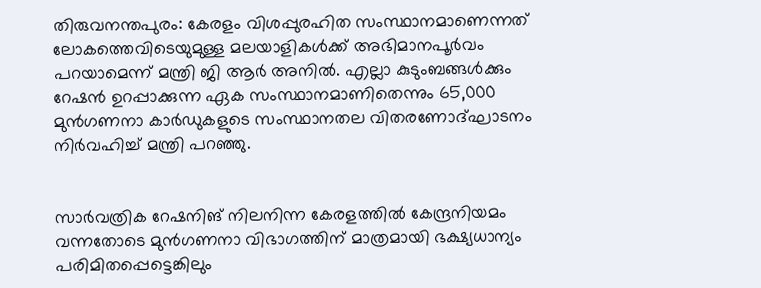തിരുവനന്തപുരം: കേരളം വിശപ്പുരഹിത സംസ്ഥാനമാണെന്നത് ലോകത്തെവിടെയുമുള്ള മലയാളികൾക്ക് അഭിമാനപൂർവം പറയാമെന്ന്‌ മന്ത്രി ജി ആർ അനിൽ. എല്ലാ കുടുംബങ്ങൾക്കും റേഷൻ ഉറപ്പാക്കുന്ന ഏക സംസ്ഥാനമാണിതെന്നും 65,000 മുൻഗണനാ കാർഡുകളുടെ സംസ്ഥാനതല വിതരണോദ്ഘാടനം നിർവഹിച്ച്‌ മന്ത്രി പറഞ്ഞു.


സാർവത്രിക റേഷനിങ് നിലനിന്ന കേരളത്തിൽ കേന്ദ്രനിയമം വന്നതോടെ മുൻഗണനാ വിഭാഗത്തിന് മാത്രമായി ഭക്ഷ്യധാന്യം പരിമിതപ്പെട്ടെങ്കിലും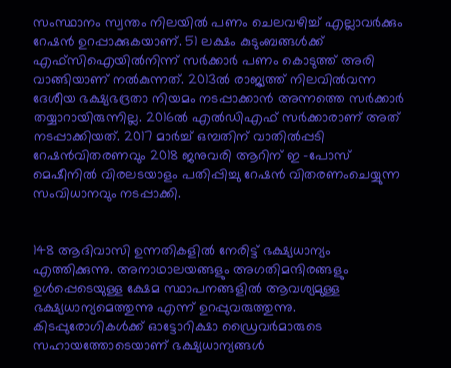സംസ്ഥാനം സ്വന്തം നിലയിൽ പണം ചെലവഴിച്ച് എല്ലാവർക്കും റേഷൻ ഉറപ്പാക്കുകയാണ്. 51 ലക്ഷം കുടുംബങ്ങൾക്ക് എഫ്സിഐയിൽനിന്ന് സർക്കാർ പണം കൊടുത്ത് അരി വാങ്ങിയാണ് നൽകുന്നത്. 2013ൽ രാജ്യത്ത്‌ നിലവിൽവന്ന ദേശീയ ഭക്ഷ്യഭദ്രതാ നിയമം നടപ്പാക്കാൻ അന്നത്തെ സർക്കാർ തയ്യാറായിരുന്നില്ല. 2016ൽ എൽഡിഎഫ്‌ സർക്കാരാണ്‌ അത്‌ നടപ്പാക്കിയത്‌. 2017 മാർച്ച് ഒമ്പതിന് വാതിൽപ്പടി റേഷൻവിതരണവും 2018 ജനുവരി ആറിന് ഇ -പോസ് മെഷീനിൽ വിരലടയാളം പതിപ്പിച്ചു റേഷൻ വിതരണംചെയ്യുന്ന സംവിധാനവും നടപ്പാക്കി.


148 ആദിവാസി ഉന്നതികളിൽ നേരിട്ട് ഭക്ഷ്യധാന്യം എത്തിക്കുന്നു. അനാഥാലയങ്ങളും അഗതിമന്ദിരങ്ങളും ഉൾപ്പെടെയുള്ള ക്ഷേമ സ്ഥാപനങ്ങളിൽ ആവശ്യമുള്ള ഭക്ഷ്യധാന്യമെത്തുന്നു എന്ന് ഉറപ്പുവരുത്തുന്നു. കിടപ്പുരോഗികൾക്ക് ഓട്ടോറിക്ഷാ ഡ്രൈവർമാരുടെ സഹായത്തോടെയാണ്‌ ഭക്ഷ്യധാന്യങ്ങൾ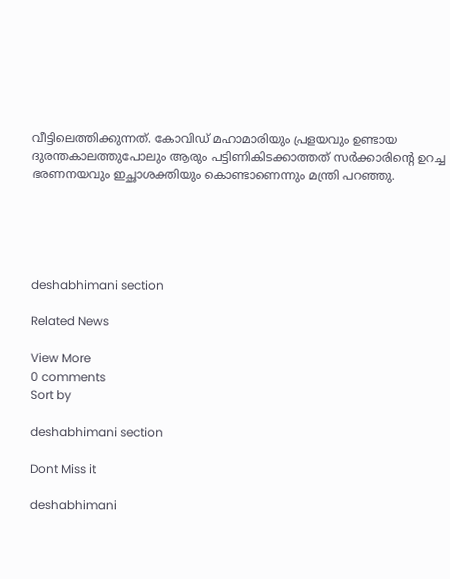വീട്ടിലെത്തിക്കുന്നത്‌. കോവിഡ് മഹാമാരിയും പ്രളയവും ഉണ്ടായ ദുരന്തകാലത്തുപോലും ആരും പട്ടിണികിടക്കാത്തത് സർക്കാരിന്റെ ഉറച്ച ഭരണനയവും ഇച്ഛാശക്തിയും കൊണ്ടാണെന്നും മന്ത്രി പറഞ്ഞു.





deshabhimani section

Related News

View More
0 comments
Sort by

deshabhimani section

Dont Miss it

deshabhimani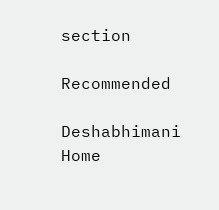section

Recommended

Deshabhimani
Home